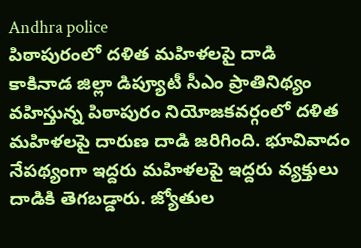Andhra police
పిఠాపురంలో దళిత మహిళలపై దాడి
కాకినాడ జిల్లా డిప్యూటీ సీఎం ప్రాతినిథ్యం వహిస్తున్న పిఠాపురం నియోజకవర్గంలో దళిత మహిళలపై దారుణ దాడి జరిగింది. భూవివాదం నేపథ్యంగా ఇద్దరు మహిళలపై ఇద్దరు వ్యక్తులు దాడికి తెగబడ్డారు. జ్యోతుల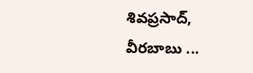శివప్రసాద్, వీరబాబు ...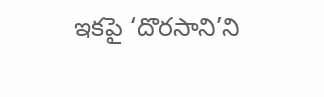ఇకపై ‘దొరసాని’ని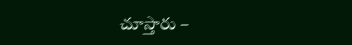చూస్తారు –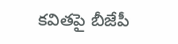కవితపై బీజేపీ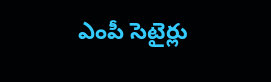ఎంపీ సెటైర్లు